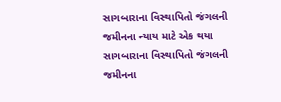સાગબારાના વિસ્થાપિતો જંગલની જમીનના ન્યાય માટે એક થયા
સાગબારાના વિસ્થાપિતો જંગલની જમીનના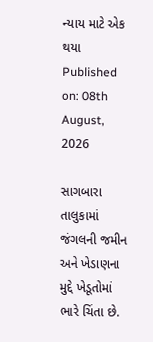ન્યાય માટે એક થયા
Published on: 08th August, 2026

સાગબારા તાલુકામાં જંગલની જમીન અને ખેડાણના મુદ્દે ખેડૂતોમાં ભારે ચિંતા છે.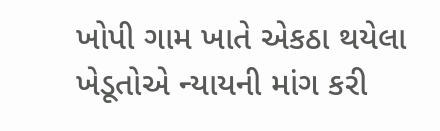ખોપી ગામ ખાતે એકઠા થયેલા ખેડૂતોએ ન્યાયની માંગ કરી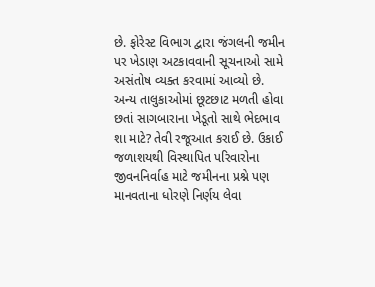છે. ફોરેસ્ટ વિભાગ દ્વારા જંગલની જમીન પર ખેડાણ અટકાવવાની સૂચનાઓ સામે અસંતોષ વ્યક્ત કરવામાં આવ્યો છે. અન્ય તાલુકાઓમાં છૂટછાટ મળતી હોવા છતાં સાગબારાના ખેડૂતો સાથે ભેદભાવ શા માટે? તેવી રજૂઆત કરાઈ છે. ઉકાઈ જળાશયથી વિસ્થાપિત પરિવારોના જીવનનિર્વાહ માટે જમીનના પ્રશ્ને પણ માનવતાના ધોરણે નિર્ણય લેવા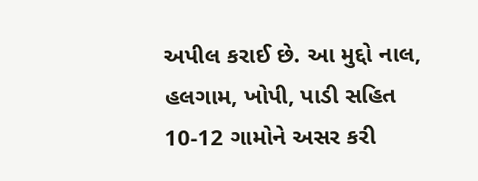અપીલ કરાઈ છે. આ મુદ્દો નાલ, હલગામ, ખોપી, પાડી સહિત 10-12 ગામોને અસર કરી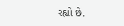રહ્યો છે.